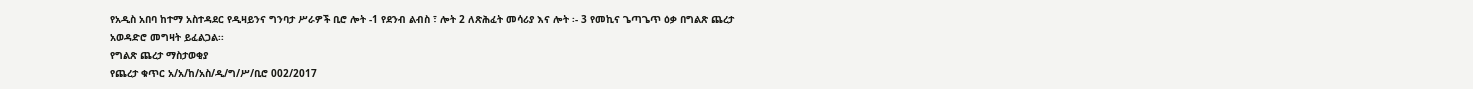የአዲስ አበባ ከተማ አስተዳደር የዲዛይንና ግንባታ ሥራዎች ቢሮ ሎት -1 የደንብ ልብስ ፣ ሎት 2 ለጽሕፈት መሳሪያ እና ሎት ፡- 3 የመኪና ጌጣጌጥ ዕቃ በግልጽ ጨረታ አወዳድሮ መግዛት ይፈልጋል፡፡
የግልጽ ጨረታ ማስታወቂያ
የጨረታ ቁጥር አ/አ/ከ/አስ/ዲ/ግ/ሥ/ቢሮ 002/2017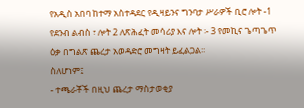የአዲስ አበባ ከተማ አስተዳደር የዲዛይንና ግንባታ ሥራዎች ቢሮ ሎት -1 የደንብ ልብስ ፣ ሎት 2 ለጽሕፈት መሳሪያ እና ሎት ፡- 3 የመኪና ጌጣጌጥ ዕቃ በግልጽ ጨረታ አወዳድሮ መግዛት ይፈልጋል፡፡
ስለሆነም፤
- ተጫራቾች በዚህ ጨረታ ማስታወቂያ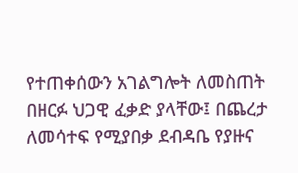የተጠቀሰውን አገልግሎት ለመስጠት በዘርፉ ህጋዊ ፈቃድ ያላቸው፤ በጨረታ ለመሳተፍ የሚያበቃ ደብዳቤ የያዙና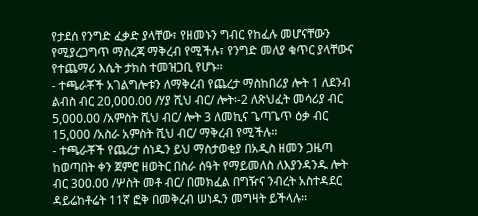የታደሰ የንግድ ፈቃድ ያላቸው፣ የዘመኑን ግብር የከፈሉ መሆናቸውን የሚያረጋግጥ ማስረጃ ማቅረብ የሚችሉ፣ የንግድ መለያ ቁጥር ያላቸውና የተጨማሪ እሴት ታክስ ተመዝጋቢ የሆኑ፡፡
- ተጫራቾች አገልግሎቱን ለማቅረብ የጨረታ ማስከበሪያ ሎት 1 ለደንብ ልብስ ብር 20,000.00 /ሃያ ሺህ ብር/ ሎት፡-2 ለጽህፈት መሳሪያ ብር 5,000.00 /አምስት ሺህ ብር/ ሎት 3 ለመኪና ጌጣጌጥ ዕቃ ብር 15,000 /አስራ አምስት ሺህ ብር/ ማቅረብ የሚችሉ፡፡
- ተጫራቾች የጨረታ ሰነዱን ይህ ማስታወቂያ በአዲስ ዘመን ጋዜጣ ከወጣበት ቀን ጀምሮ ዘወትር በስራ ሰዓት የማይመለስ ለእያንዳንዱ ሎት ብር 300.00 /ሦስት መቶ ብር/ በመክፈል በግዥና ንብረት አስተዳደር ዳይሬከቶሬት 11ኛ ፎቅ በመቅረብ ሠነዱን መግዛት ይችላሉ፡፡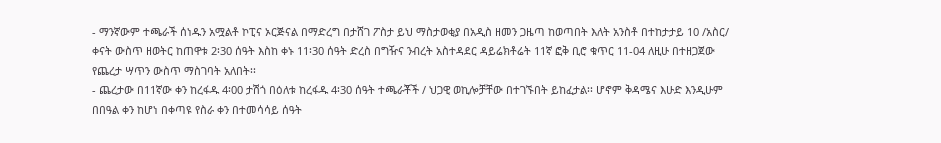- ማንኛውም ተጫራች ሰነዱን አሟልቶ ኮፒና ኦርጅናል በማድረግ በታሸገ ፖስታ ይህ ማስታወቂያ በአዲስ ዘመን ጋዜጣ ከወጣበት እለት አንስቶ በተከታታይ 10 /አስር/ ቀናት ውስጥ ዘወትር ከጠዋቱ 2፡30 ሰዓት እስከ ቀኑ 11፡30 ሰዓት ድረስ በግዥና ንብረት አስተዳደር ዳይሬክቶሬት 11ኛ ፎቅ ቢሮ ቁጥር 11-04 ለዚሁ በተዘጋጀው የጨረታ ሣጥን ውስጥ ማስገባት አለበት፡፡
- ጨረታው በ11ኛው ቀን ከረፋዱ 4፡00 ታሽጎ በዕለቱ ከረፋዱ 4፡30 ሰዓት ተጫራቾች / ህጋዊ ወኪሎቻቸው በተገኙበት ይከፈታል፡፡ ሆኖም ቅዳሜና እሁድ እንዲሁም በበዓል ቀን ከሆነ በቀጣዩ የስራ ቀን በተመሳሳይ ሰዓት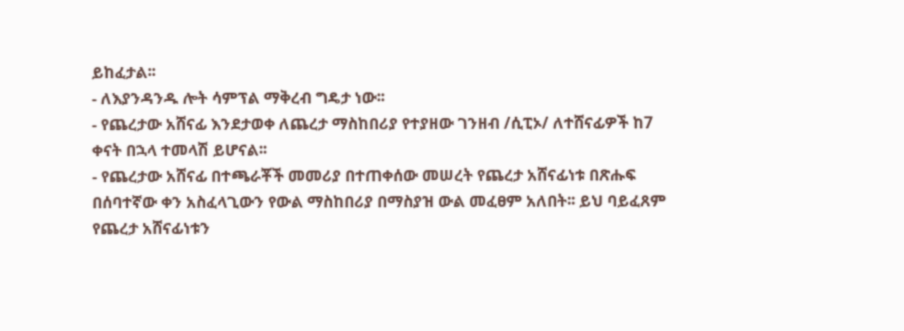ይከፈታል፡፡
- ለእያንዳንዱ ሎት ሳምፕል ማቅረብ ግዴታ ነው፡፡
- የጨረታው አሸናፊ እንደታወቀ ለጨረታ ማስከበሪያ የተያዘው ገንዘብ /ሲፒኦ/ ለተሸናፊዎች ከ7 ቀናት በኋላ ተመላሽ ይሆናል፡፡
- የጨረታው አሸናፊ በተጫራቾች መመሪያ በተጠቀሰው መሠረት የጨረታ አሸናፊነቱ በጽሑፍ በሰባተኛው ቀን አስፈላጊውን የውል ማስከበሪያ በማስያዝ ውል መፈፀም አለበት፡፡ ይህ ባይፈጸም የጨረታ አሸናፊነቱን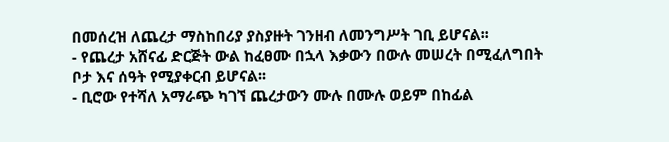በመሰረዝ ለጨረታ ማስከበሪያ ያስያዙት ገንዘብ ለመንግሥት ገቢ ይሆናል፡፡
- የጨረታ አሸናፊ ድርጅት ውል ከፈፀሙ በኋላ እቃውን በውሉ መሠረት በሚፈለግበት ቦታ እና ሰዓት የሚያቀርብ ይሆናል፡፡
- ቢሮው የተሻለ አማራጭ ካገኘ ጨረታውን ሙሉ በሙሉ ወይም በከፊል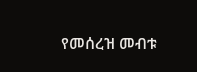የመሰረዝ መብቱ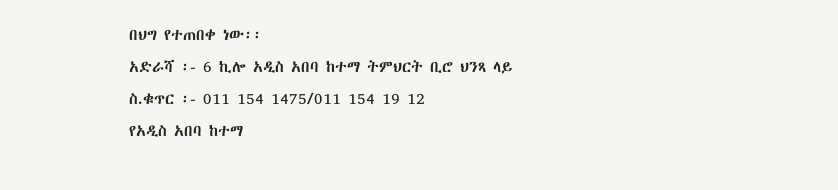በህግ የተጠበቀ ነው፡፡
አድራሻ ፡- 6 ኪሎ አዲስ አበባ ከተማ ትምህርት ቢሮ ህንጻ ላይ
ስ.ቁጥር ፡- 011 154 1475/011 154 19 12
የአዲስ አበባ ከተማ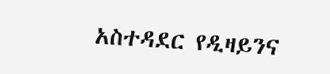አስተዳደር የዲዛይንና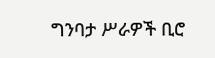ግንባታ ሥራዎች ቢሮ